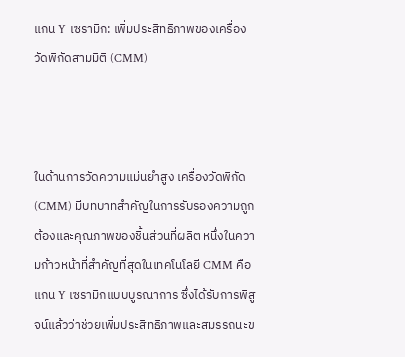แกน Y เซรามิก: เพิ่มประสิทธิภาพของเครื่องวัดพิกัดสามมิติ (CMM)



ในด้านการวัดความแม่นยำสูง เครื่องวัดพิกัด (CMM) มีบทบาทสำคัญในการรับรองความถูกต้องและคุณภาพของชิ้นส่วนที่ผลิต หนึ่งในความก้าวหน้าที่สำคัญที่สุดในเทคโนโลยี CMM คือแกน Y เซรามิกแบบบูรณาการ ซึ่งได้รับการพิสูจน์แล้วว่าช่วยเพิ่มประสิทธิภาพและสมรรถนะข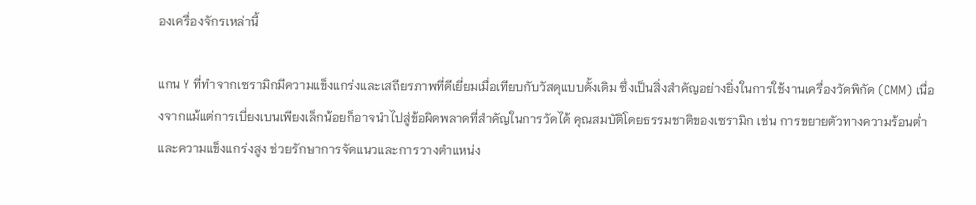องเครื่องจักรเหล่านี้

แกน Y ที่ทำจากเซรามิกมีความแข็งแกร่งและเสถียรภาพที่ดีเยี่ยมเมื่อเทียบกับวัสดุแบบดั้งเดิม ซึ่งเป็นสิ่งสำคัญอย่างยิ่งในการใช้งานเครื่องวัดพิกัด (CMM) เนื่องจากแม้แต่การเบี่ยงเบนเพียงเล็กน้อยก็อาจนำไปสู่ข้อผิดพลาดที่สำคัญในการวัดได้ คุณสมบัติโดยธรรมชาติของเซรามิก เช่น การขยายตัวทางความร้อนต่ำและความแข็งแกร่งสูง ช่วยรักษาการจัดแนวและการวางตำแหน่ง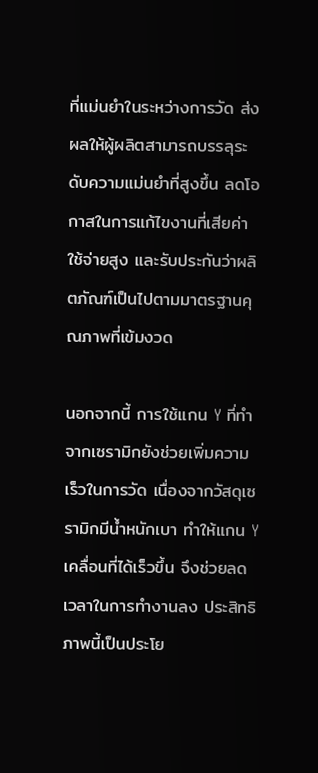ที่แม่นยำในระหว่างการวัด ส่งผลให้ผู้ผลิตสามารถบรรลุระดับความแม่นยำที่สูงขึ้น ลดโอกาสในการแก้ไขงานที่เสียค่าใช้จ่ายสูง และรับประกันว่าผลิตภัณฑ์เป็นไปตามมาตรฐานคุณภาพที่เข้มงวด

นอกจากนี้ การใช้แกน Y ที่ทำจากเซรามิกยังช่วยเพิ่มความเร็วในการวัด เนื่องจากวัสดุเซรามิกมีน้ำหนักเบา ทำให้แกน Y เคลื่อนที่ได้เร็วขึ้น จึงช่วยลดเวลาในการทำงานลง ประสิทธิภาพนี้เป็นประโย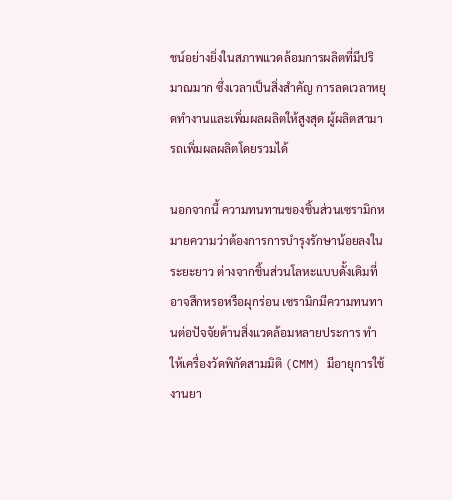ชน์อย่างยิ่งในสภาพแวดล้อมการผลิตที่มีปริมาณมาก ซึ่งเวลาเป็นสิ่งสำคัญ การลดเวลาหยุดทำงานและเพิ่มผลผลิตให้สูงสุด ผู้ผลิตสามารถเพิ่มผลผลิตโดยรวมได้

นอกจากนี้ ความทนทานของชิ้นส่วนเซรามิกหมายความว่าต้องการการบำรุงรักษาน้อยลงในระยะยาว ต่างจากชิ้นส่วนโลหะแบบดั้งเดิมที่อาจสึกหรอหรือผุกร่อน เซรามิกมีความทนทานต่อปัจจัยด้านสิ่งแวดล้อมหลายประการ ทำให้เครื่องวัดพิกัดสามมิติ (CMM) มีอายุการใช้งานยา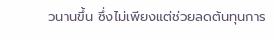วนานขึ้น ซึ่งไม่เพียงแต่ช่วยลดต้นทุนการ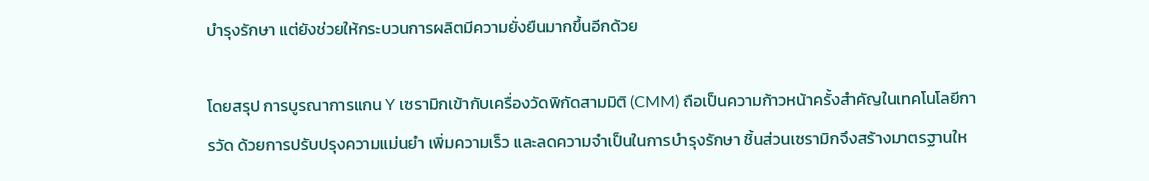บำรุงรักษา แต่ยังช่วยให้กระบวนการผลิตมีความยั่งยืนมากขึ้นอีกด้วย

โดยสรุป การบูรณาการแกน Y เซรามิกเข้ากับเครื่องวัดพิกัดสามมิติ (CMM) ถือเป็นความก้าวหน้าครั้งสำคัญในเทคโนโลยีการวัด ด้วยการปรับปรุงความแม่นยำ เพิ่มความเร็ว และลดความจำเป็นในการบำรุงรักษา ชิ้นส่วนเซรามิกจึงสร้างมาตรฐานให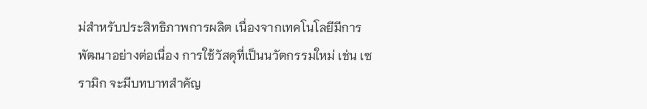ม่สำหรับประสิทธิภาพการผลิต เนื่องจากเทคโนโลยีมีการพัฒนาอย่างต่อเนื่อง การใช้วัสดุที่เป็นนวัตกรรมใหม่ เช่น เซรามิก จะมีบทบาทสำคัญ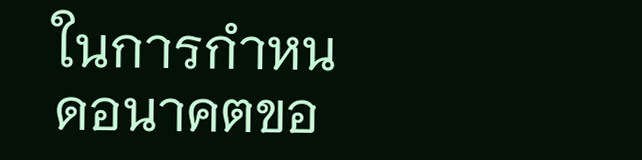ในการกำหนดอนาคตขอ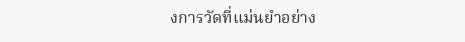งการวัดที่แม่นยำอย่าง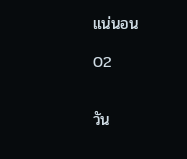แน่นอน

02


วัน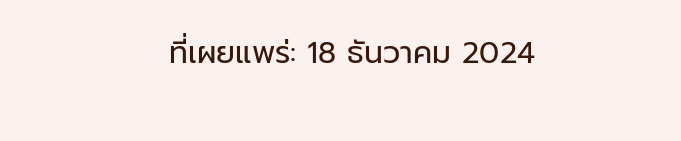ที่เผยแพร่: 18 ธันวาคม 2024